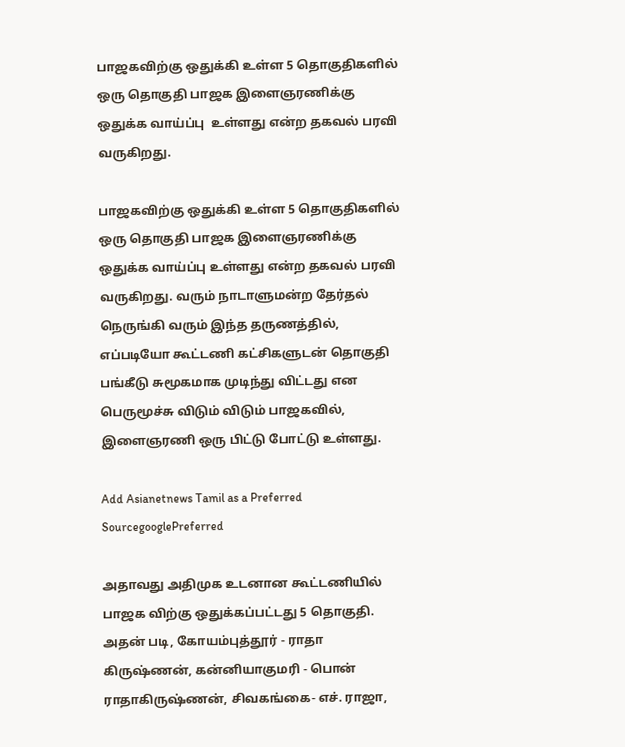பாஜகவிற்கு ஒதுக்கி உள்ள 5 தொகுதிகளில் ஒரு தொகுதி பாஜக இளைஞரணிக்கு ஒதுக்க வாய்ப்பு  உள்ளது என்ற தகவல் பரவி வருகிறது.

பாஜகவிற்கு ஒதுக்கி உள்ள 5 தொகுதிகளில் ஒரு தொகுதி பாஜக இளைஞரணிக்கு ஒதுக்க வாய்ப்பு உள்ளது என்ற தகவல் பரவி வருகிறது. வரும் நாடாளுமன்ற தேர்தல் நெருங்கி வரும் இந்த தருணத்தில், எப்படியோ கூட்டணி கட்சிகளுடன் தொகுதி பங்கீடு சுமூகமாக முடிந்து விட்டது என பெருமூச்சு விடும் விடும் பாஜகவில், இளைஞரணி ஒரு பிட்டு போட்டு உள்ளது.

Add Asianetnews Tamil as a Preferred SourcegooglePreferred

அதாவது அதிமுக உடனான கூட்டணியில் பாஜக விற்கு ஒதுக்கப்பட்டது 5 தொகுதி. அதன் படி, கோயம்புத்தூர் - ராதா கிருஷ்ணன், கன்னியாகுமரி - பொன் ராதாகிருஷ்ணன், சிவகங்கை- எச். ராஜா,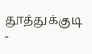தூத்துக்குடி -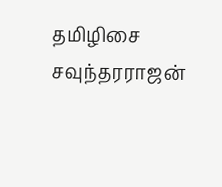தமிழிசை சவுந்தரராஜன்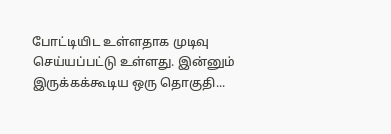போட்டியிட உள்ளதாக முடிவு செய்யப்பட்டு உள்ளது. இன்னும் இருக்கக்கூடிய ஒரு தொகுதி...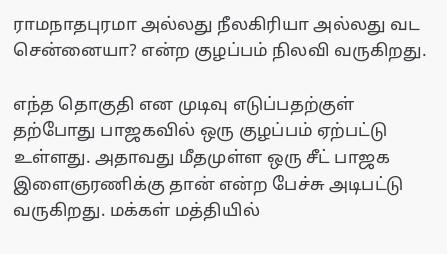ராமநாதபுரமா அல்லது நீலகிரியா அல்லது வட சென்னையா? என்ற குழப்பம் நிலவி வருகிறது.

எந்த தொகுதி என முடிவு எடுப்பதற்குள் தற்போது பாஜகவில் ஒரு குழப்பம் ஏற்பட்டு உள்ளது. அதாவது மீதமுள்ள ஒரு சீட் பாஜக இளைஞரணிக்கு தான் என்ற பேச்சு அடிபட்டு வருகிறது. மக்கள் மத்தியில்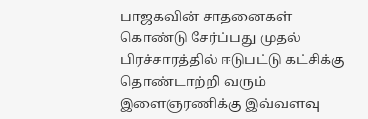பாஜகவின் சாதனைகள் கொண்டு சேர்ப்பது முதல் பிரச்சாரத்தில் ஈடுபட்டு கட்சிக்கு தொண்டாற்றி வரும் இளைஞரணிக்கு இவ்வளவு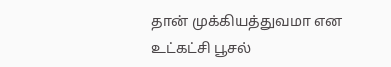தான் முக்கியத்துவமா என உட்கட்சி பூசல்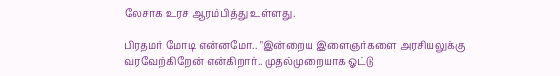லேசாக உரச ஆரம்பித்து உள்ளது.

பிரதமர் மோடி என்னமோ.. "இன்றைய இளைஞர்களை அரசியலுக்கு வரவேற்கிறேன் என்கிறார்.. முதல்முறையாக ஓட்டு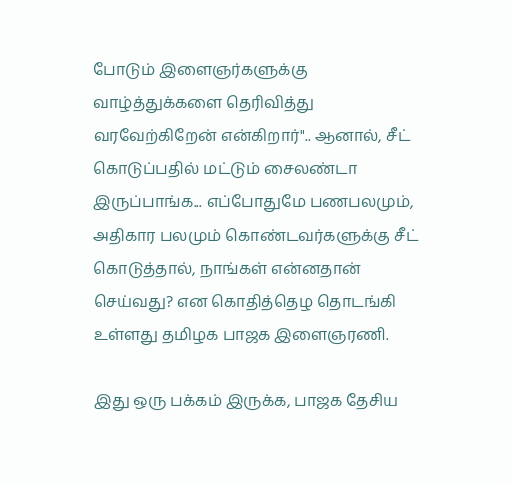போடும் இளைஞர்களுக்கு வாழ்த்துக்களை தெரிவித்து வரவேற்கிறேன் என்கிறார்".. ஆனால், சீட் கொடுப்பதில் மட்டும் சைலண்டா இருப்பாங்க... எப்போதுமே பணபலமும், அதிகார பலமும் கொண்டவர்களுக்கு சீட் கொடுத்தால், நாங்கள் என்னதான் செய்வது? என கொதித்தெழ தொடங்கி உள்ளது தமிழக பாஜக இளைஞரணி.

இது ஒரு பக்கம் இருக்க, பாஜக தேசிய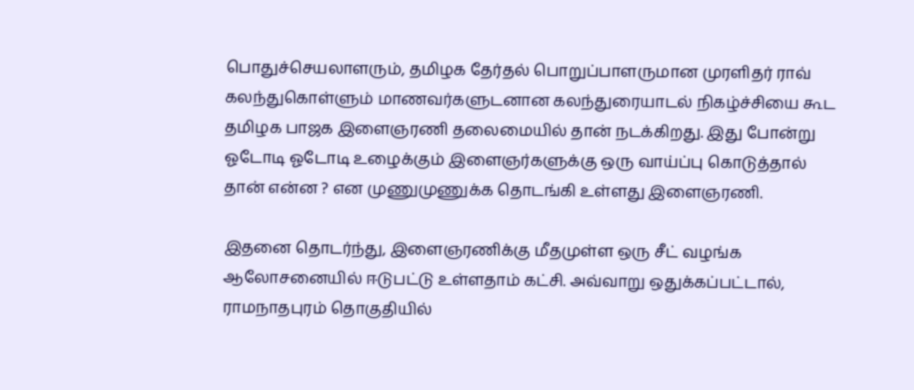பொதுச்செயலாளரும், தமிழக தேர்தல் பொறுப்பாளருமான முரளிதர் ராவ் கலந்துகொள்ளும் மாணவர்களுடனான கலந்துரையாடல் நிகழ்ச்சியை கூட தமிழக பாஜக இளைஞரணி தலைமையில் தான் நடக்கிறது. இது போன்று ஓடோடி ஓடோடி உழைக்கும் இளைஞர்களுக்கு ஒரு வாய்ப்பு கொடுத்தால் தான் என்ன ? என முணுமுணுக்க தொடங்கி உள்ளது இளைஞரணி.

இதனை தொடர்ந்து, இளைஞரணிக்கு மீதமுள்ள ஒரு சீட் வழங்க ஆலோசனையில் ஈடுபட்டு உள்ளதாம் கட்சி. அவ்வாறு ஒதுக்கப்பட்டால், ராமநாதபுரம் தொகுதியில்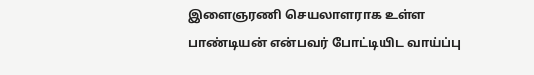இளைஞரணி செயலாளராக உள்ள பாண்டியன் என்பவர் போட்டியிட வாய்ப்பு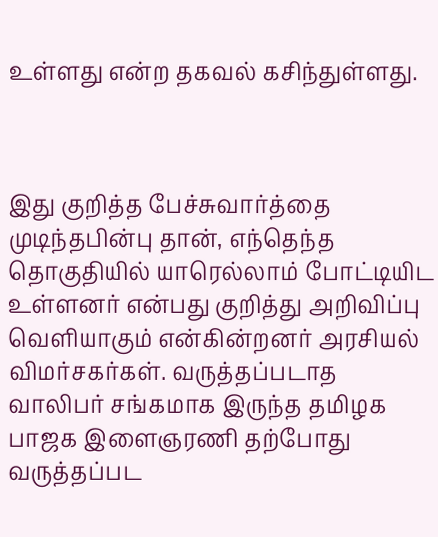உள்ளது என்ற தகவல் கசிந்துள்ளது.



இது குறித்த பேச்சுவார்த்தை முடிந்தபின்பு தான், எந்தெந்த தொகுதியில் யாரெல்லாம் போட்டியிட உள்ளனர் என்பது குறித்து அறிவிப்பு வெளியாகும் என்கின்றனர் அரசியல் விமர்சகர்கள். வருத்தப்படாத வாலிபர் சங்கமாக இருந்த தமிழக பாஜக இளைஞரணி தற்போது வருத்தப்பட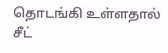தொடங்கி உள்ளதால் சீட்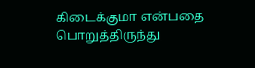கிடைக்குமா என்பதை பொறுத்திருந்து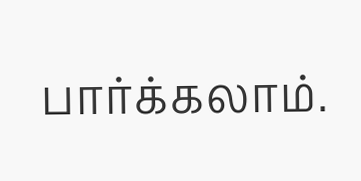பார்க்கலாம்.